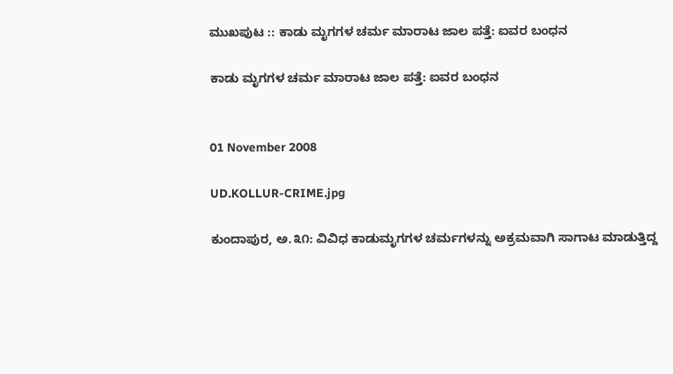ಮುಖಪುಟ :: ಕಾಡು ಮೃಗಗಳ ಚರ್ಮ ಮಾರಾಟ ಜಾಲ ಪತ್ತೆ: ಐವರ ಬಂಧನ

ಕಾಡು ಮೃಗಗಳ ಚರ್ಮ ಮಾರಾಟ ಜಾಲ ಪತ್ತೆ: ಐವರ ಬಂಧನ


01 November 2008

UD.KOLLUR-CRIME.jpg

ಕುಂದಾಪುರ, ಅ.೩೧: ವಿವಿಧ ಕಾಡುಮೃಗಗಳ ಚರ್ಮಗಳನ್ನು ಅಕ್ರಮವಾಗಿ ಸಾಗಾಟ ಮಾಡುತ್ತಿದ್ದ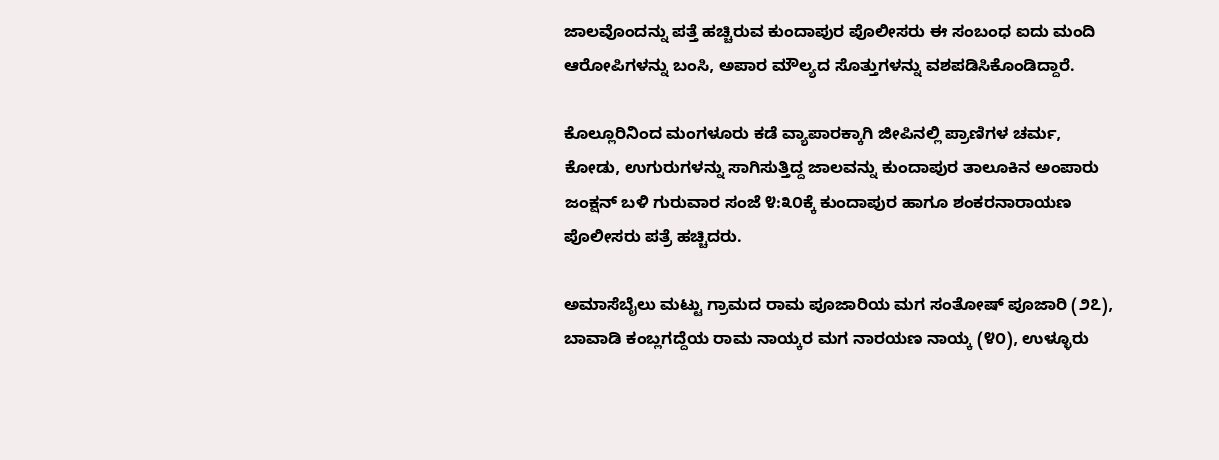ಜಾಲವೊಂದನ್ನು ಪತ್ತೆ ಹಚ್ಚಿರುವ ಕುಂದಾಪುರ ಪೊಲೀಸರು ಈ ಸಂಬಂಧ ಐದು ಮಂದಿ ಆರೋಪಿಗಳನ್ನು ಬಂಸಿ, ಅಪಾರ ಮೌಲ್ಯದ ಸೊತ್ತುಗಳನ್ನು ವಶಪಡಿಸಿಕೊಂಡಿದ್ದಾರೆ.

ಕೊಲ್ಲೂರಿನಿಂದ ಮಂಗಳೂರು ಕಡೆ ವ್ಯಾಪಾರಕ್ಕಾಗಿ ಜೀಪಿನಲ್ಲಿ ಪ್ರಾಣಿಗಳ ಚರ್ಮ, ಕೋಡು, ಉಗುರುಗಳನ್ನು ಸಾಗಿಸುತ್ತಿದ್ದ ಜಾಲವನ್ನು ಕುಂದಾಪುರ ತಾಲೂಕಿನ ಅಂಪಾರು ಜಂಕ್ಷನ್ ಬಳಿ ಗುರುವಾರ ಸಂಜೆ ೪:೩೦ಕ್ಕೆ ಕುಂದಾಪುರ ಹಾಗೂ ಶಂಕರನಾರಾಯಣ ಪೊಲೀಸರು ಪತ್ರೆ ಹಚ್ಚಿದರು.

ಅಮಾಸೆಬೈಲು ಮಟ್ಟು ಗ್ರಾಮದ ರಾಮ ಪೂಜಾರಿಯ ಮಗ ಸಂತೋಷ್ ಪೂಜಾರಿ (೨೭), ಬಾವಾಡಿ ಕಂಬ್ಲಗದ್ದೆಯ ರಾಮ ನಾಯ್ಕರ ಮಗ ನಾರಯಣ ನಾಯ್ಕ (೪೦), ಉಳ್ಳೂರು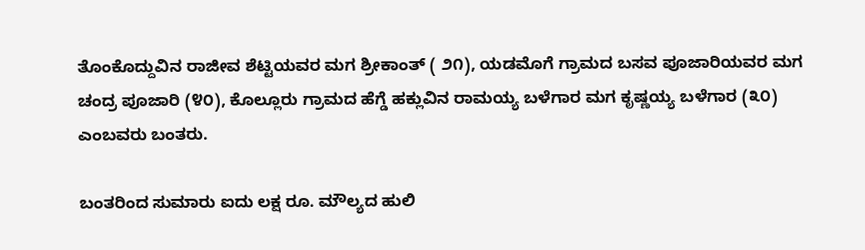ತೊಂಕೊದ್ದುವಿನ ರಾಜೀವ ಶೆಟ್ಟಿಯವರ ಮಗ ಶ್ರೀಕಾಂತ್ ( ೨೧), ಯಡಮೊಗೆ ಗ್ರಾಮದ ಬಸವ ಪೂಜಾರಿಯವರ ಮಗ ಚಂದ್ರ ಪೂಜಾರಿ (೪೦), ಕೊಲ್ಲೂರು ಗ್ರಾಮದ ಹೆಗ್ಡೆ ಹಕ್ಲುವಿನ ರಾಮಯ್ಯ ಬಳೆಗಾರ ಮಗ ಕೃಷ್ಣಯ್ಯ ಬಳೆಗಾರ (೩೦) ಎಂಬವರು ಬಂತರು.

ಬಂತರಿಂದ ಸುಮಾರು ಐದು ಲಕ್ಷ ರೂ. ಮೌಲ್ಯದ ಹುಲಿ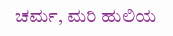ಚರ್ಮ, ಮರಿ ಹುಲಿಯ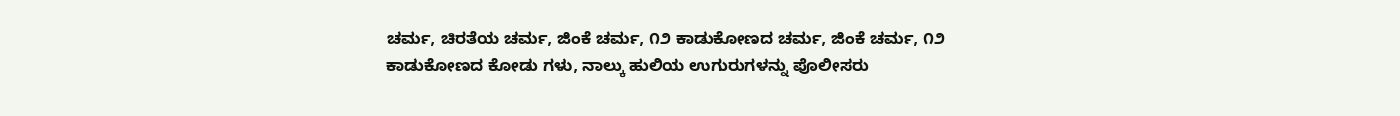ಚರ್ಮ, ಚಿರತೆಯ ಚರ್ಮ, ಜಿಂಕೆ ಚರ್ಮ, ೧೨ ಕಾಡುಕೋಣದ ಚರ್ಮ, ಜಿಂಕೆ ಚರ್ಮ, ೧೨ ಕಾಡುಕೋಣದ ಕೋಡು ಗಳು, ನಾಲ್ಕು ಹುಲಿಯ ಉಗುರುಗಳನ್ನು ಪೊಲೀಸರು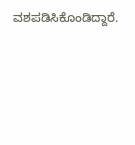ವಶಪಡಿಸಿಕೊಂಡಿದ್ದಾರೆ.